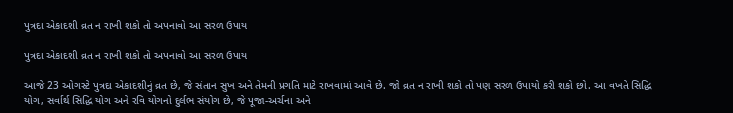પુત્રદા એકાદશી વ્રત ન રાખી શકો તો અપનાવો આ સરળ ઉપાય

પુત્રદા એકાદશી વ્રત ન રાખી શકો તો અપનાવો આ સરળ ઉપાય

આજે 23 ઓગસ્ટે પુત્રદા એકાદશીનું વ્રત છે, જે સંતાન સુખ અને તેમની પ્રગતિ માટે રાખવામાં આવે છે. જો વ્રત ન રાખી શકો તો પણ સરળ ઉપાયો કરી શકો છો. આ વખતે સિદ્ધિ યોગ, સર્વાર્થ સિદ્ધિ યોગ અને રવિ યોગનો દુર્લભ સંયોગ છે, જે પૂજા-અર્ચના અને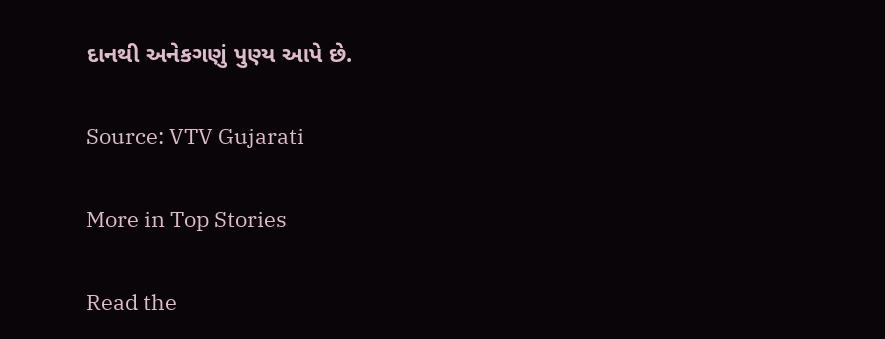દાનથી અનેકગણું પુણ્ય આપે છે.

Source: VTV Gujarati

More in Top Stories

Read the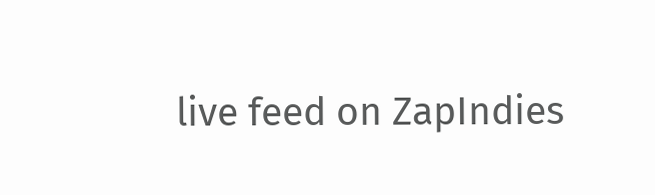live feed on ZapIndies